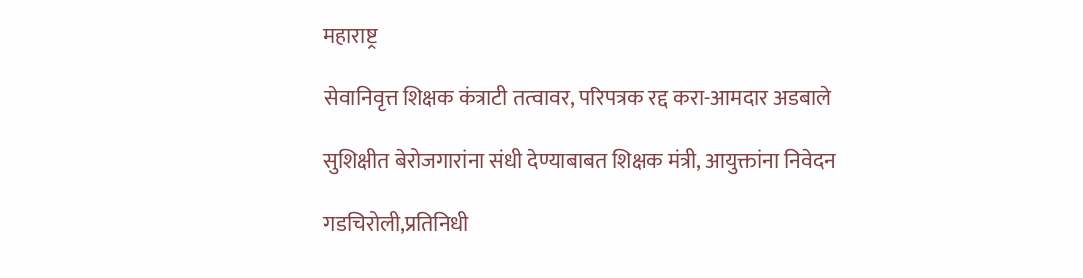महाराष्ट्र

सेवानिवृत्त शिक्षक कंत्राटी तत्‍वावर, परिपत्रक रद्द करा-आमदार अडबाले

सुशिक्षीत बेरोजगारांना संधी देण्याबाबत शिक्षक मंत्री, आयुक्तांना निवेदन

गडचिरोली,प्रतिनिधी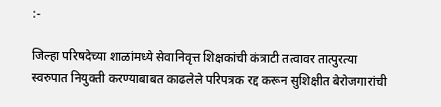:-

जिल्‍हा परिषदेच्या शाळांमध्ये सेवानिवृत्त शिक्षकांची कंत्राटी तत्‍वावर तात्‍पुरत्‍या स्‍वरुपात नियुक्‍ती करण्याबाबत काढलेले परिपत्रक रद्द करून सुशिक्षीत बेरोजगारांची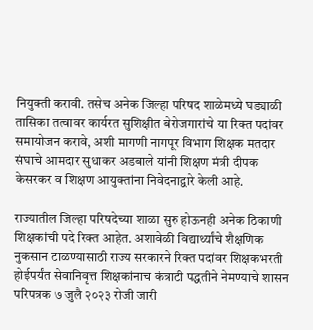नियुक्‍ती करावी. तसेच अनेक जिल्‍हा परिषद शाळेमध्ये घड्याळी तासिका तत्‍वावर कार्यरत सुशिक्षीत बेरोजगारांचे या रिक्‍त पदांवर समायोजन करावे, अशी मागणी नागपूर विभाग शिक्षक मतदार संघाचे आमदार सुधाकर अडबाले यांनी शिक्षण मंत्री दीपक केसरकर व शिक्षण आयुक्तांना निवेदनाद्वारे केली आहे.

राज्यातील जिल्हा परिषदेच्या शाळा सुरु होऊनही अनेक ठिकाणी शिक्षकांची पदे रिक्त आहेत. अशावेळी विद्यार्थ्यांचे शैक्षणिक नुकसान टाळण्यासाठी राज्य सरकारने रिक्त पदांवर शिक्षकभरती होईपर्यंत सेवानिवृत्त शिक्षकांनाच कंत्राटी पद्धतीने नेमण्याचे शासन परिपत्रक ७ जुलै २०२३ रोजी जारी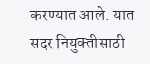करण्यात आले. यात सदर नियुक्‍तीसाठी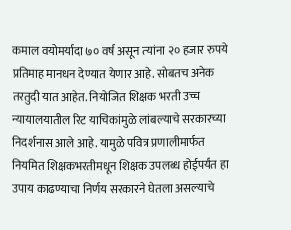कमाल वयोमर्यादा ७० वर्ष असून त्‍यांना २० हजार रुपये प्रतिमाह मानधन देण्यात येणार आहे. सोबतच अनेक तरतुदी यात आहेत. नियोजित शिक्षक भरती उच्च न्यायालयातील रिट याचिकांमुळे लांबल्याचे सरकारच्या निदर्शनास आले आहे. यामुळे पवित्र प्रणालीमार्फत नियमित शिक्षकभरतीमधून शिक्षक उपलब्ध होईपर्यंत हा उपाय काढण्याचा निर्णय सरकारने घेतला असल्याचे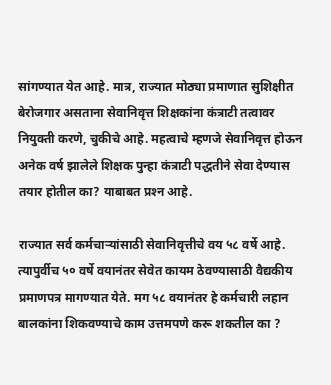सांगण्यात येत आहे. मात्र, राज्‍यात मोठ्या प्रमाणात सुशिक्षीत बेरोजगार असताना सेवानिवृत्त शिक्षकांना कंत्राटी तत्‍वावर नियुक्‍ती करणे, चुकीचे आहे. महत्‍वाचे म्‍हणजे सेवानिवृत्त होऊन अनेक वर्ष झालेले शिक्षक पुन्‍हा कंत्राटी पद्धतीने सेवा देण्यास तयार होतील का? याबाबत प्रश्‍न आहे.

राज्यात सर्व कर्मचाऱ्यांसाठी सेवानिवृत्तीचे वय ५८ वर्षे आहे. त्यापुर्वीच ५० वर्षे वयानंतर सेवेत कायम ठेवण्यासाठी वैद्यकीय प्रमाणपत्र मागण्यात येते. मग ५८ वयानंतर हे कर्मचारी लहान बालकांना शिकवण्याचे काम उत्तमपणे करू शकतील का ?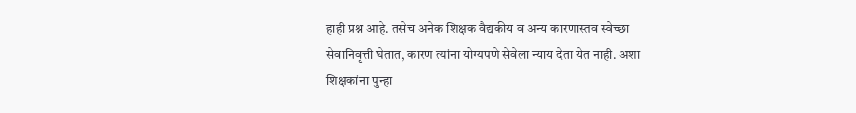हाही प्रश्न आहे. तसेच अनेक शिक्षक वैद्यकीय व अन्य कारणास्तव स्वेच्छा सेवानिवृत्ती घेतात, कारण त्यांना योग्यपणे सेवेला न्याय देता येत नाही. अशा शिक्षकांना पुन्हा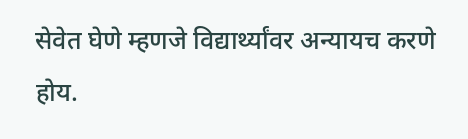सेवेत घेणे म्हणजे विद्यार्थ्यांवर अन्यायच करणे होय.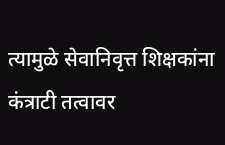त्‍यामुळे सेवानिवृत्त शिक्षकांना कंत्राटी तत्‍वावर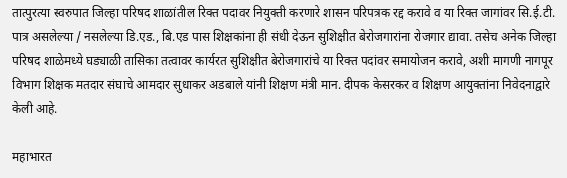तात्‍पुरत्‍या स्‍वरुपात जिल्‍हा परिषद शाळांतील रिक्‍त पदावर नियुक्‍ती करणारे शासन परिपत्रक रद्द करावे व या रिक्‍त जागांवर सि.ई.टी. पात्र असलेल्या / नसलेल्या डि.एड., बि.एड पास शिक्षकांना ही संधी देऊन सुशिक्षीत बेरोजगारांना रोजगार द्यावा. तसेच अनेक जिल्‍हा परिषद शाळेमध्ये घड्याळी तासिका तत्‍वावर कार्यरत सुशिक्षीत बेरोजगारांचे या रिक्‍त पदांवर समायोजन करावे, अशी मागणी नागपूर विभाग शिक्षक मतदार संघाचे आमदार सुधाकर अडबाले यांनी शिक्षण मंत्री मान. दीपक केसरकर व शिक्षण आयुक्तांना निवेदनाद्वारे केली आहे.

महाभारत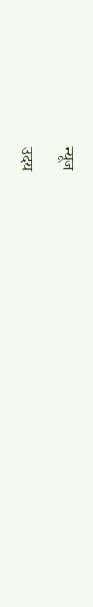न्यूज

उदय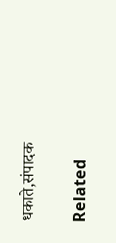धकाते,संपादक

Related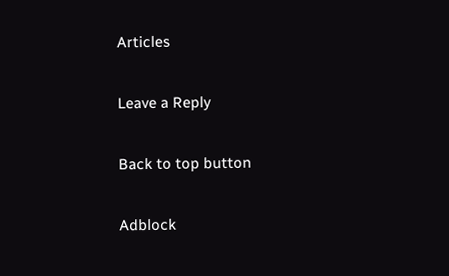Articles

Leave a Reply

Back to top button

Adblock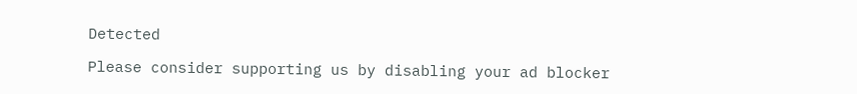Detected

Please consider supporting us by disabling your ad blocker